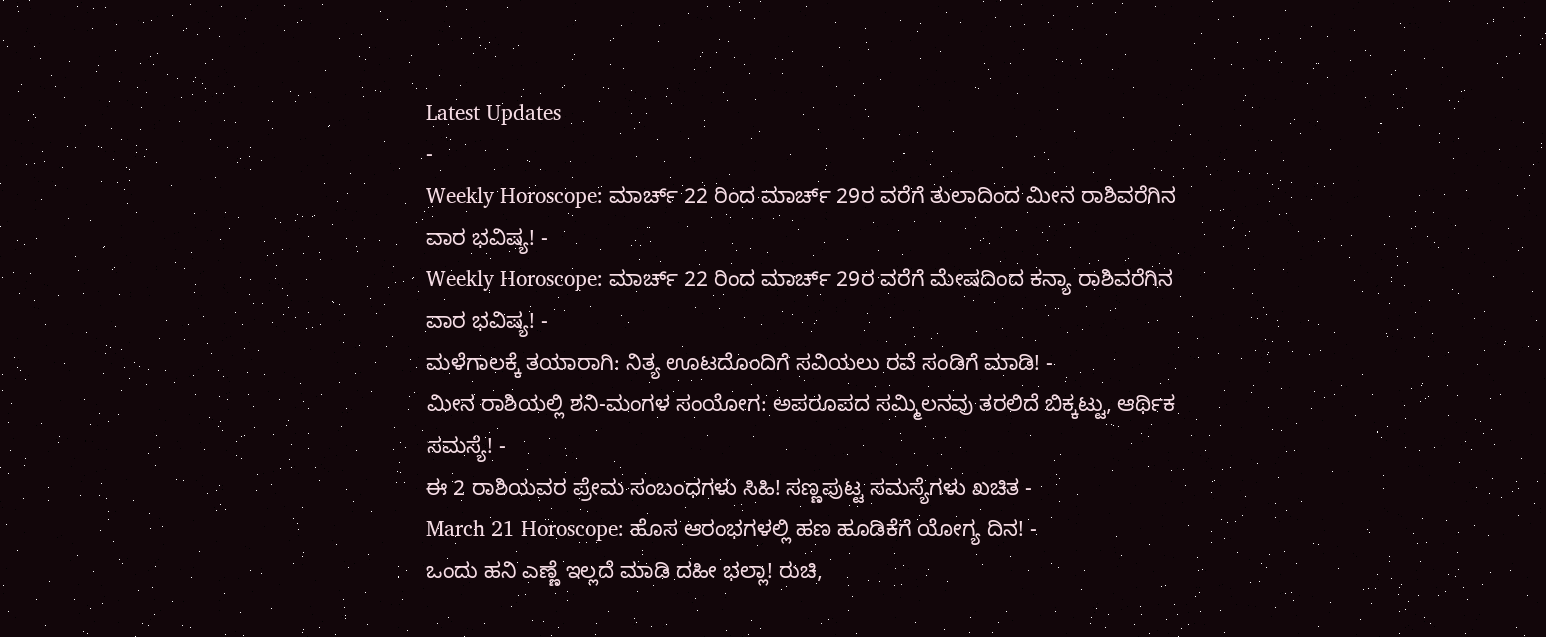Latest Updates
-
Weekly Horoscope: ಮಾರ್ಚ್ 22 ರಿಂದ ಮಾರ್ಚ್ 29ರ ವರೆಗೆ ತುಲಾದಿಂದ ಮೀನ ರಾಶಿವರೆಗಿನ ವಾರ ಭವಿಷ್ಯ! -
Weekly Horoscope: ಮಾರ್ಚ್ 22 ರಿಂದ ಮಾರ್ಚ್ 29ರ ವರೆಗೆ ಮೇಷದಿಂದ ಕನ್ಯಾ ರಾಶಿವರೆಗಿನ ವಾರ ಭವಿಷ್ಯ! -
ಮಳೆಗಾಲಕ್ಕೆ ತಯಾರಾಗಿ: ನಿತ್ಯ ಊಟದೊಂದಿಗೆ ಸವಿಯಲು ರವೆ ಸಂಡಿಗೆ ಮಾಡಿ! -
ಮೀನ ರಾಶಿಯಲ್ಲಿ ಶನಿ-ಮಂಗಳ ಸಂಯೋಗ: ಅಪರೂಪದ ಸಮ್ಮಿಲನವು ತರಲಿದೆ ಬಿಕ್ಕಟ್ಟು, ಆರ್ಥಿಕ ಸಮಸ್ಯೆ! -
ಈ 2 ರಾಶಿಯವರ ಪ್ರೇಮ ಸಂಬಂಧಗಳು ಸಿಹಿ! ಸಣ್ಣಪುಟ್ಟ ಸಮಸ್ಯೆಗಳು ಖಚಿತ -
March 21 Horoscope: ಹೊಸ ಆರಂಭಗಳಲ್ಲಿ ಹಣ ಹೂಡಿಕೆಗೆ ಯೋಗ್ಯ ದಿನ! -
ಒಂದು ಹನಿ ಎಣ್ಣೆ ಇಲ್ಲದೆ ಮಾಡಿ ದಹೀ ಭಲ್ಲಾ! ರುಚಿ,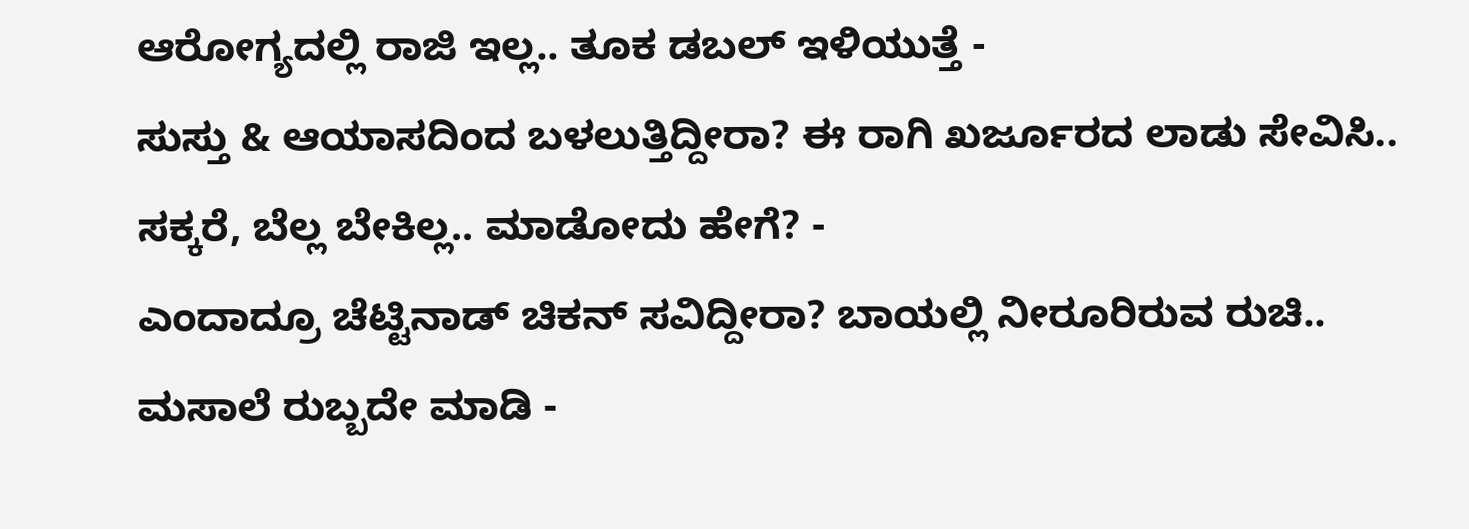ಆರೋಗ್ಯದಲ್ಲಿ ರಾಜಿ ಇಲ್ಲ.. ತೂಕ ಡಬಲ್ ಇಳಿಯುತ್ತೆ -
ಸುಸ್ತು & ಆಯಾಸದಿಂದ ಬಳಲುತ್ತಿದ್ದೀರಾ? ಈ ರಾಗಿ ಖರ್ಜೂರದ ಲಾಡು ಸೇವಿಸಿ.. ಸಕ್ಕರೆ, ಬೆಲ್ಲ ಬೇಕಿಲ್ಲ.. ಮಾಡೋದು ಹೇಗೆ? -
ಎಂದಾದ್ರೂ ಚೆಟ್ಟಿನಾಡ್ ಚಿಕನ್ ಸವಿದ್ದೀರಾ? ಬಾಯಲ್ಲಿ ನೀರೂರಿರುವ ರುಚಿ.. ಮಸಾಲೆ ರುಬ್ಬದೇ ಮಾಡಿ -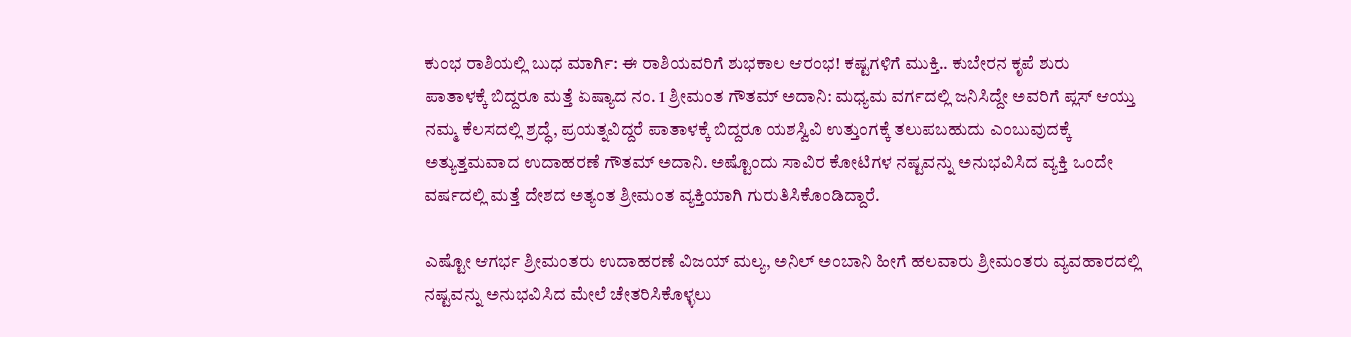ಕುಂಭ ರಾಶಿಯಲ್ಲಿ ಬುಧ ಮಾರ್ಗಿ: ಈ ರಾಶಿಯವರಿಗೆ ಶುಭಕಾಲ ಆರಂಭ! ಕಷ್ಟಗಳಿಗೆ ಮುಕ್ತಿ.. ಕುಬೇರನ ಕೃಪೆ ಶುರು
ಪಾತಾಳಕ್ಕೆ ಬಿದ್ದರೂ ಮತ್ತೆ ಏಷ್ಯಾದ ನಂ. 1 ಶ್ರೀಮಂತ ಗೌತಮ್ ಅದಾನಿ: ಮಧ್ಯಮ ವರ್ಗದಲ್ಲಿ ಜನಿಸಿದ್ದೇ ಅವರಿಗೆ ಪ್ಲಸ್ ಆಯ್ತು
ನಮ್ಮ ಕೆಲಸದಲ್ಲಿ ಶ್ರದ್ಧೆ, ಪ್ರಯತ್ನವಿದ್ದರೆ ಪಾತಾಳಕ್ಕೆ ಬಿದ್ದರೂ ಯಶಸ್ವಿವಿ ಉತ್ತುಂಗಕ್ಕೆ ತಲುಪಬಹುದು ಎಂಬುವುದಕ್ಕೆ ಅತ್ಯುತ್ತಮವಾದ ಉದಾಹರಣೆ ಗೌತಮ್ ಅದಾನಿ. ಅಷ್ಟೊಂದು ಸಾವಿರ ಕೋಟಿಗಳ ನಷ್ಟವನ್ನು ಅನುಭವಿಸಿದ ವ್ಯಕ್ತಿ ಒಂದೇ ವರ್ಷದಲ್ಲಿ ಮತ್ತೆ ದೇಶದ ಅತ್ಯಂತ ಶ್ರೀಮಂತ ವ್ಯಕ್ತಿಯಾಗಿ ಗುರುತಿಸಿಕೊಂಡಿದ್ದಾರೆ.

ಎಷ್ಟೋ ಆಗರ್ಭ ಶ್ರೀಮಂತರು ಉದಾಹರಣೆ ವಿಜಯ್ ಮಲ್ಯ, ಅನಿಲ್ ಅಂಬಾನಿ ಹೀಗೆ ಹಲವಾರು ಶ್ರೀಮಂತರು ವ್ಯವಹಾರದಲ್ಲಿ ನಷ್ಟವನ್ನು ಅನುಭವಿಸಿದ ಮೇಲೆ ಚೇತರಿಸಿಕೊಳ್ಳಲು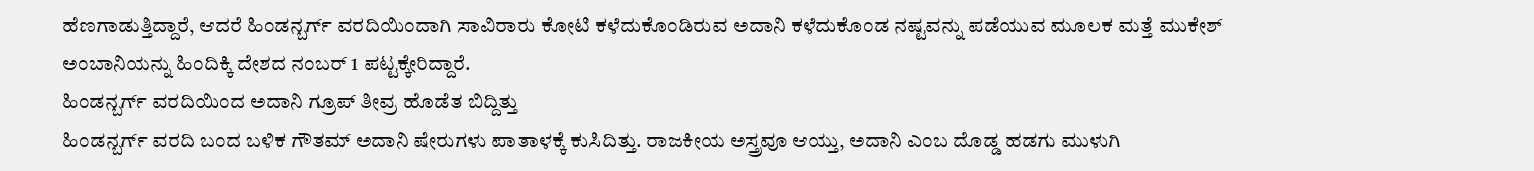ಹೆಣಗಾಡುತ್ತಿದ್ದಾರೆ, ಆದರೆ ಹಿಂಡನ್ಬರ್ಗ್ ವರದಿಯಿಂದಾಗಿ ಸಾವಿರಾರು ಕೋಟಿ ಕಳೆದುಕೊಂಡಿರುವ ಅದಾನಿ ಕಳೆದುಕೊಂಡ ನಷ್ಟವನ್ನು ಪಡೆಯುವ ಮೂಲಕ ಮತ್ತೆ ಮುಕೇಶ್ ಅಂಬಾನಿಯನ್ನು ಹಿಂದಿಕ್ಕಿ ದೇಶದ ನಂಬರ್ 1 ಪಟ್ಟಕ್ಕೇರಿದ್ದಾರೆ.
ಹಿಂಡನ್ಬರ್ಗ್ ವರದಿಯಿಂದ ಅದಾನಿ ಗ್ರೂಪ್ ತೀವ್ರ ಹೊಡೆತ ಬಿದ್ದಿತ್ತು
ಹಿಂಡನ್ಬರ್ಗ್ ವರದಿ ಬಂದ ಬಳಿಕ ಗೌತಮ್ ಅದಾನಿ ಷೇರುಗಳು ಪಾತಾಳಕ್ಕೆ ಕುಸಿದಿತ್ತು. ರಾಜಕೀಯ ಅಸ್ತ್ರವೂ ಆಯ್ತು, ಅದಾನಿ ಎಂಬ ದೊಡ್ಡ ಹಡಗು ಮುಳುಗಿ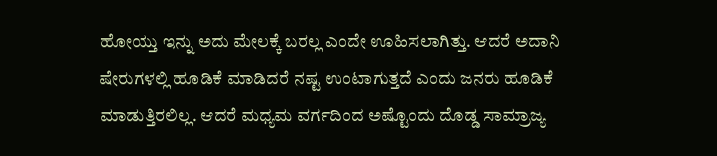ಹೋಯ್ತು ಇನ್ನು ಅದು ಮೇಲಕ್ಕೆ ಬರಲ್ಲ ಎಂದೇ ಊಹಿಸಲಾಗಿತ್ತು. ಆದರೆ ಅದಾನಿ ಷೇರುಗಳಲ್ಲಿ ಹೂಡಿಕೆ ಮಾಡಿದರೆ ನಷ್ಟ ಉಂಟಾಗುತ್ತದೆ ಎಂದು ಜನರು ಹೂಡಿಕೆ ಮಾಡುತ್ತಿರಲಿಲ್ಲ. ಆದರೆ ಮಧ್ಯಮ ವರ್ಗದಿಂದ ಅಷ್ಟೊಂದು ದೊಡ್ಡ ಸಾಮ್ರಾಜ್ಯ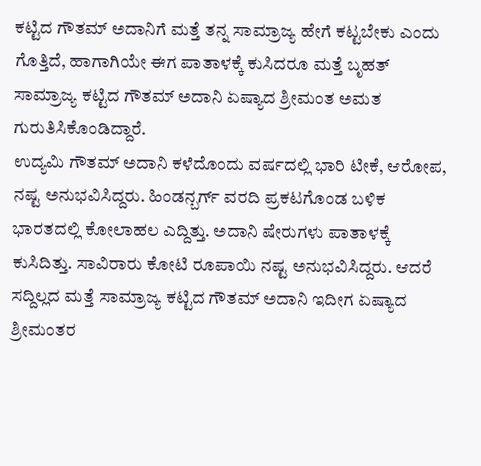ಕಟ್ಟಿದ ಗೌತಮ್ ಅದಾನಿಗೆ ಮತ್ತೆ ತನ್ನ ಸಾಮ್ರಾಜ್ಯ ಹೇಗೆ ಕಟ್ಟಬೇಕು ಎಂದು ಗೊತ್ತಿದೆ, ಹಾಗಾಗಿಯೇ ಈಗ ಪಾತಾಳಕ್ಕೆ ಕುಸಿದರೂ ಮತ್ತೆ ಬೃಹತ್ ಸಾಮ್ರಾಜ್ಯ ಕಟ್ಟಿದ ಗೌತಮ್ ಅದಾನಿ ಏಷ್ಯಾದ ಶ್ರೀಮಂತ ಅಮತ ಗುರುತಿಸಿಕೊಂಡಿದ್ದಾರೆ.
ಉದ್ಯಮಿ ಗೌತಮ್ ಅದಾನಿ ಕಳೆದೊಂದು ವರ್ಷದಲ್ಲಿ ಭಾರಿ ಟೀಕೆ, ಆರೋಪ, ನಷ್ಟ ಅನುಭವಿಸಿದ್ದರು. ಹಿಂಡನ್ಬರ್ಗ್ ವರದಿ ಪ್ರಕಟಗೊಂಡ ಬಳಿಕ ಭಾರತದಲ್ಲಿ ಕೋಲಾಹಲ ಎದ್ದಿತ್ತು. ಅದಾನಿ ಷೇರುಗಳು ಪಾತಾಳಕ್ಕೆ ಕುಸಿದಿತ್ತು. ಸಾವಿರಾರು ಕೋಟಿ ರೂಪಾಯಿ ನಷ್ಟ ಅನುಭವಿಸಿದ್ದರು. ಆದರೆ ಸದ್ದಿಲ್ಲದ ಮತ್ತೆ ಸಾಮ್ರಾಜ್ಯ ಕಟ್ಟಿದ ಗೌತಮ್ ಅದಾನಿ ಇದೀಗ ಏಷ್ಯಾದ ಶ್ರೀಮಂತರ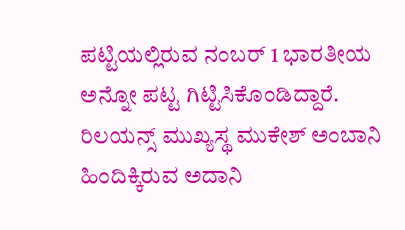ಪಟ್ಟಿಯಲ್ಲಿರುವ ನಂಬರ್ 1 ಭಾರತೀಯ ಅನ್ನೋ ಪಟ್ಟ ಗಿಟ್ಟಿಸಿಕೊಂಡಿದ್ದಾರೆ. ರಿಲಯನ್ಸ್ ಮುಖ್ಯಸ್ಥ ಮುಕೇಶ್ ಅಂಬಾನಿ ಹಿಂದಿಕ್ಕಿರುವ ಅದಾನಿ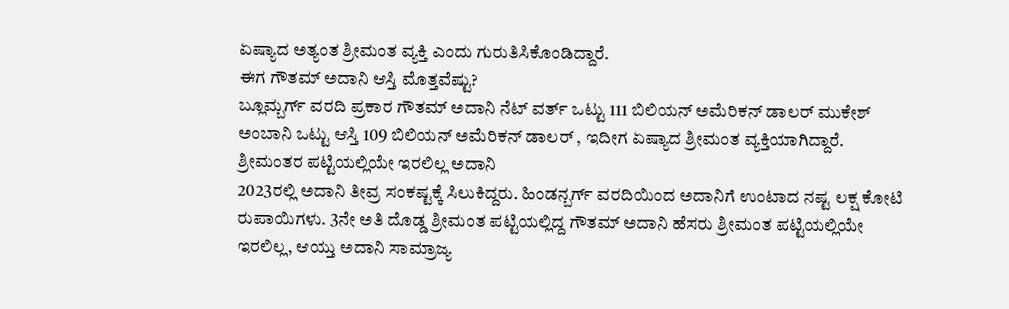ಏಷ್ಯಾದ ಅತ್ಯಂತ ಶ್ರೀಮಂತ ವ್ಯಕ್ತಿ ಎಂದು ಗುರುತಿಸಿಕೊಂಡಿದ್ದಾರೆ.
ಈಗ ಗೌತಮ್ ಅದಾನಿ ಆಸ್ತಿ ಮೊತ್ತವೆಷ್ಟು?
ಬ್ಲೂಮ್ಬರ್ಗ್ ವರದಿ ಪ್ರಕಾರ ಗೌತಮ್ ಅದಾನಿ ನೆಟ್ ವರ್ತ್ ಒಟ್ಟು 111 ಬಿಲಿಯನ್ ಅಮೆರಿಕನ್ ಡಾಲರ್ ಮುಕೇಶ್ ಅಂಬಾನಿ ಒಟ್ಟು ಆಸ್ತಿ 109 ಬಿಲಿಯನ್ ಅಮೆರಿಕನ್ ಡಾಲರ್ , ಇದೀಗ ಏಷ್ಯಾದ ಶ್ರೀಮಂತ ವ್ಯಕ್ತಿಯಾಗಿದ್ದಾರೆ.
ಶ್ರೀಮಂತರ ಪಟ್ಟಿಯಲ್ಲಿಯೇ ಇರಲಿಲ್ಲ ಅದಾನಿ
2023ರಲ್ಲಿ ಅದಾನಿ ತೀವ್ರ ಸಂಕಷ್ಟಕ್ಕೆ ಸಿಲುಕಿದ್ದರು. ಹಿಂಡನ್ಬರ್ಗ್ ವರದಿಯಿಂದ ಅದಾನಿಗೆ ಉಂಟಾದ ನಷ್ಟ ಲಕ್ಷ ಕೋಟಿ ರುಪಾಯಿಗಳು. 3ನೇ ಅತಿ ದೊಡ್ಡ ಶ್ರೀಮಂತ ಪಟ್ಟಿಯಲ್ಲಿದ್ದ ಗೌತಮ್ ಅದಾನಿ ಹೆಸರು ಶ್ರೀಮಂತ ಪಟ್ಟಿಯಲ್ಲಿಯೇ ಇರಲಿಲ್ಲ, ಆಯ್ತು ಅದಾನಿ ಸಾಮ್ರಾಜ್ಯ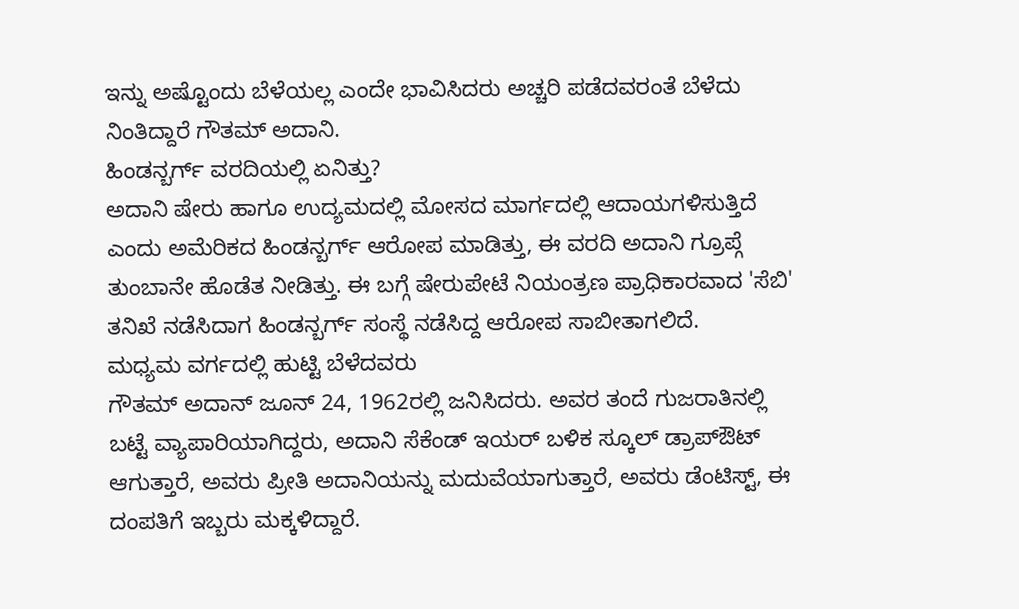ಇನ್ನು ಅಷ್ಟೊಂದು ಬೆಳೆಯಲ್ಲ ಎಂದೇ ಭಾವಿಸಿದರು ಅಚ್ಚರಿ ಪಡೆದವರಂತೆ ಬೆಳೆದು ನಿಂತಿದ್ದಾರೆ ಗೌತಮ್ ಅದಾನಿ.
ಹಿಂಡನ್ಬರ್ಗ್ ವರದಿಯಲ್ಲಿ ಏನಿತ್ತು?
ಅದಾನಿ ಷೇರು ಹಾಗೂ ಉದ್ಯಮದಲ್ಲಿ ಮೋಸದ ಮಾರ್ಗದಲ್ಲಿ ಆದಾಯಗಳಿಸುತ್ತಿದೆ ಎಂದು ಅಮೆರಿಕದ ಹಿಂಡನ್ಬರ್ಗ್ ಆರೋಪ ಮಾಡಿತ್ತು, ಈ ವರದಿ ಅದಾನಿ ಗ್ರೂಪ್ಗೆ ತುಂಬಾನೇ ಹೊಡೆತ ನೀಡಿತ್ತು. ಈ ಬಗ್ಗೆ ಷೇರುಪೇಟೆ ನಿಯಂತ್ರಣ ಪ್ರಾಧಿಕಾರವಾದ 'ಸೆಬಿ' ತನಿಖೆ ನಡೆಸಿದಾಗ ಹಿಂಡನ್ಬರ್ಗ್ ಸಂಸ್ಥೆ ನಡೆಸಿದ್ದ ಆರೋಪ ಸಾಬೀತಾಗಲಿದೆ.
ಮಧ್ಯಮ ವರ್ಗದಲ್ಲಿ ಹುಟ್ಟಿ ಬೆಳೆದವರು
ಗೌತಮ್ ಅದಾನ್ ಜೂನ್ 24, 1962ರಲ್ಲಿ ಜನಿಸಿದರು. ಅವರ ತಂದೆ ಗುಜರಾತಿನಲ್ಲಿ ಬಟ್ಟೆ ವ್ಯಾಪಾರಿಯಾಗಿದ್ದರು, ಅದಾನಿ ಸೆಕೆಂಡ್ ಇಯರ್ ಬಳಿಕ ಸ್ಕೂಲ್ ಡ್ರಾಪ್ಔಟ್ ಆಗುತ್ತಾರೆ, ಅವರು ಪ್ರೀತಿ ಅದಾನಿಯನ್ನು ಮದುವೆಯಾಗುತ್ತಾರೆ, ಅವರು ಡೆಂಟಿಸ್ಟ್, ಈ ದಂಪತಿಗೆ ಇಬ್ಬರು ಮಕ್ಕಳಿದ್ದಾರೆ.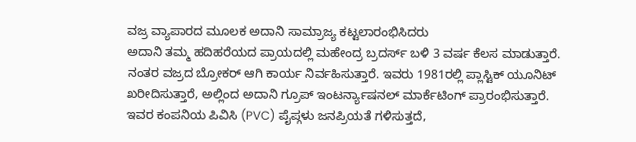ವಜ್ರ ವ್ಯಾಪಾರದ ಮೂಲಕ ಅದಾನಿ ಸಾಮ್ರಾಜ್ಯ ಕಟ್ಟಲಾರಂಭಿಸಿದರು
ಅದಾನಿ ತಮ್ಮ ಹದಿಹರೆಯದ ಪ್ರಾಯದಲ್ಲಿ ಮಹೇಂದ್ರ ಬ್ರದರ್ಸ್ ಬಳಿ 3 ವರ್ಷ ಕೆಲಸ ಮಾಡುತ್ತಾರೆ. ನಂತರ ವಜ್ರದ ಬ್ರೋಕರ್ ಆಗಿ ಕಾರ್ಯ ನಿರ್ವಹಿಸುತ್ತಾರೆ. ಇವರು 1981ರಲ್ಲಿ ಪ್ಲಾಸ್ಟಿಕ್ ಯೂನಿಟ್ ಖರೀದಿಸುತ್ತಾರೆ, ಅಲ್ಲಿಂದ ಅದಾನಿ ಗ್ರೂಪ್ ಇಂಟರ್ನ್ಯಾಷನಲ್ ಮಾರ್ಕೆಟಿಂಗ್ ಪ್ರಾರಂಭಿಸುತ್ತಾರೆ. ಇವರ ಕಂಪನಿಯ ಪಿವಿಸಿ (PVC) ಪೈಪ್ಗಳು ಜನಪ್ರಿಯತೆ ಗಳಿಸುತ್ತದೆ,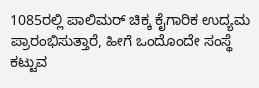1085ರಲ್ಲಿ ಪಾಲಿಮರ್ ಚಿಕ್ಕ ಕೈಗಾರಿಕ ಉದ್ಯಮ ಪ್ರಾರಂಭಿಸುತ್ತಾರೆ, ಹೀಗೆ ಒಂದೊಂದೇ ಸಂಸ್ಥೆ ಕಟ್ಟುವ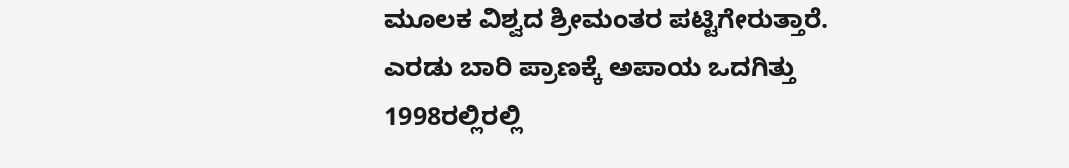ಮೂಲಕ ವಿಶ್ವದ ಶ್ರೀಮಂತರ ಪಟ್ಟಿಗೇರುತ್ತಾರೆ.
ಎರಡು ಬಾರಿ ಪ್ರಾಣಕ್ಕೆ ಅಪಾಯ ಒದಗಿತ್ತು
1998ರಲ್ಲಿರಲ್ಲಿ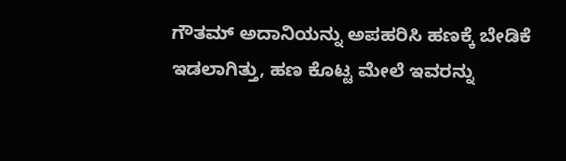ಗೌತಮ್ ಅದಾನಿಯನ್ನು ಅಪಹರಿಸಿ ಹಣಕ್ಕೆ ಬೇಡಿಕೆ ಇಡಲಾಗಿತ್ತು, ಹಣ ಕೊಟ್ಟ ಮೇಲೆ ಇವರನ್ನು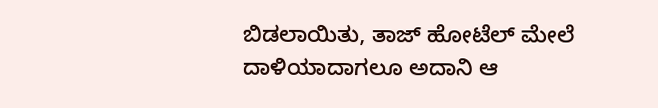ಬಿಡಲಾಯಿತು, ತಾಜ್ ಹೋಟೆಲ್ ಮೇಲೆ ದಾಳಿಯಾದಾಗಲೂ ಅದಾನಿ ಆ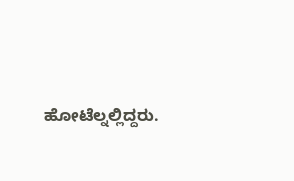ಹೋಟೆಲ್ನಲ್ಲಿದ್ದರು.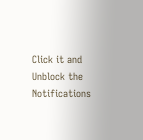Click it and Unblock the Notifications